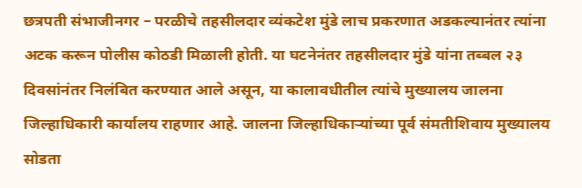छत्रपती संभाजीनगर – परळीचे तहसीलदार व्यंकटेश मुंडे लाच प्रकरणात अडकल्यानंतर त्यांना अटक करून पोलीस कोठडी मिळाली होती. या घटनेनंतर तहसीलदार मुंडे यांना तब्बल २३ दिवसांनंतर निलंबित करण्यात आले असून, या कालावधीतील त्यांचे मुख्यालय जालना जिल्हाधिकारी कार्यालय राहणार आहे. जालना जिल्हाधिकाऱ्यांच्या पूर्व संमतीशिवाय मुख्यालय सोडता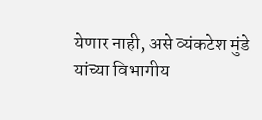येणार नाही, असे व्यंकटेश मुंडे यांच्या विभागीय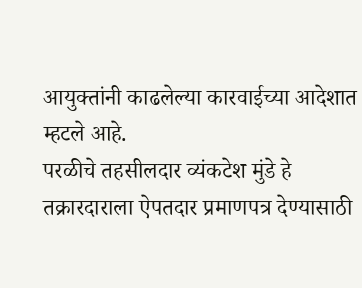आयुक्तांनी काढलेल्या कारवाईच्या आदेशात म्हटले आहे.
परळीचे तहसीलदार व्यंकटेश मुंडे हे तक्रारदाराला ऐपतदार प्रमाणपत्र देण्यासाठी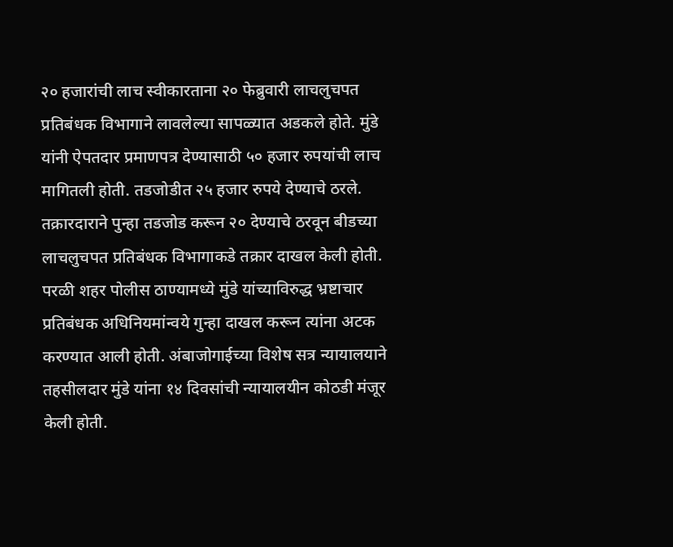२० हजारांची लाच स्वीकारताना २० फेब्रुवारी लाचलुचपत प्रतिबंधक विभागाने लावलेल्या सापळ्यात अडकले होते. मुंडे यांनी ऐपतदार प्रमाणपत्र देण्यासाठी ५० हजार रुपयांची लाच मागितली होती. तडजोडीत २५ हजार रुपये देण्याचे ठरले. तक्रारदाराने पुन्हा तडजोड करून २० देण्याचे ठरवून बीडच्या लाचलुचपत प्रतिबंधक विभागाकडे तक्रार दाखल केली होती. परळी शहर पोलीस ठाण्यामध्ये मुंडे यांच्याविरुद्ध भ्रष्टाचार प्रतिबंधक अधिनियमांन्वये गुन्हा दाखल करून त्यांना अटक करण्यात आली होती. अंबाजोगाईच्या विशेष सत्र न्यायालयाने तहसीलदार मुंडे यांना १४ दिवसांची न्यायालयीन कोठडी मंजूर केली होती.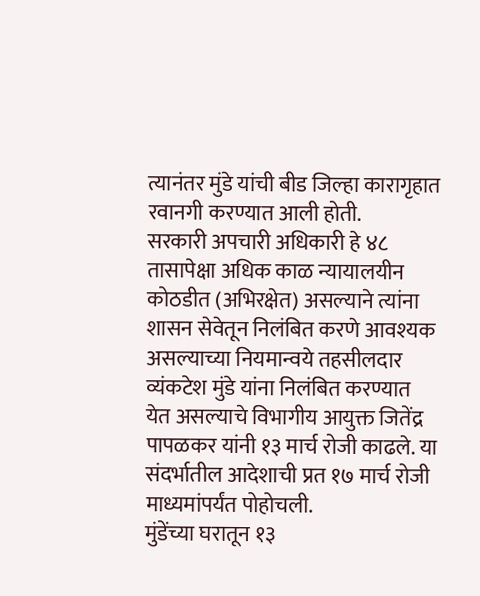त्यानंतर मुंडे यांची बीड जिल्हा कारागृहात रवानगी करण्यात आली होती.
सरकारी अपचारी अधिकारी हे ४८ तासापेक्षा अधिक काळ न्यायालयीन कोठडीत (अभिरक्षेत) असल्याने त्यांना शासन सेवेतून निलंबित करणे आवश्यक असल्याच्या नियमान्वये तहसीलदार व्यंकटेश मुंडे यांना निलंबित करण्यात येत असल्याचे विभागीय आयुक्त जितेंद्र पापळकर यांनी १३ मार्च रोजी काढले. या संदर्भातील आदेशाची प्रत १७ मार्च रोजी माध्यमांपर्यंत पोहोचली.
मुंडेंच्या घरातून १३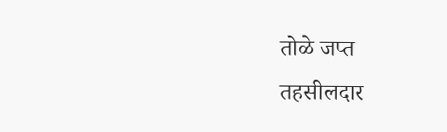तोळे जप्त
तहसीलदार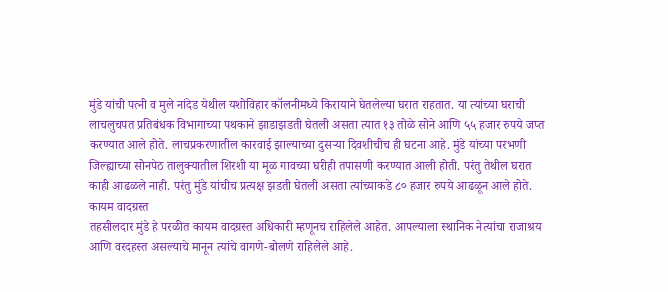मुंडे यांची पत्नी व मुले नांदेड येथील यशोविहार कॉलनीमध्ये किरायाने घेतलेल्या घरात राहतात. या त्यांच्या घराची लाचलुचपत प्रतिबंधक विभागाच्या पथकाने झाडाझडती घेतली असता त्यात १३ तोळे सोने आणि ५५ हजार रुपये जप्त करण्यात आले होते. लाचप्रकरणातील कारवाई झाल्याच्या दुसऱ्या दिवशीचीच ही घटना आहे. मुंडे यांच्या परभणी जिल्ह्याच्या सोनपेठ तालुक्यातील शिरशी या मूळ गावच्या घरीही तपासणी करण्यात आली होती. परंतु तेथील घरात काही आढळले नाही. परंतु मुंडे यांचीच प्रत्यक्ष झडती घेतली असता त्यांच्याकडे ८० हजार रुपये आढळून आले होते.
कायम वादग्रस्त
तहसीलदार मुंडे हे परळीत कायम वादग्रस्त अधिकारी म्हणूनच राहिलेले आहेत. आपल्याला स्थानिक नेत्यांचा राजाश्रय आणि वरदहस्त असल्याचे मानून त्यांचे वागणे-बोलणे राहिलेले आहे.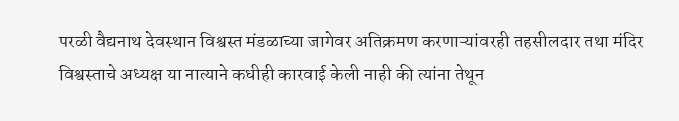परळी वैद्यनाथ देवस्थान विश्वस्त मंडळाच्या जागेवर अतिक्रमण करणाऱ्यांवरही तहसीलदार तथा मंदिर विश्वस्ताचे अध्यक्ष या नात्याने कधीही कारवाई केली नाही की त्यांना तेथून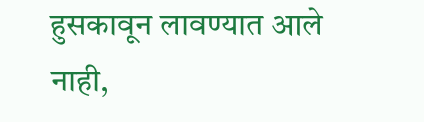हुसकावून लावण्यात आले नाही,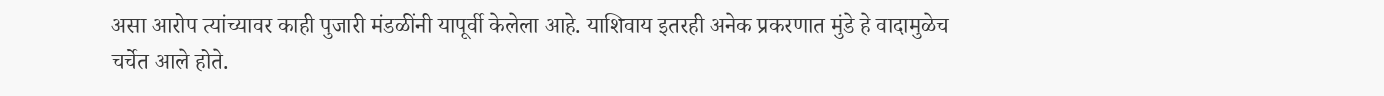असा आरोप त्यांच्यावर काही पुजारी मंडळींनी यापूर्वी केलेला आहे. याशिवाय इतरही अनेक प्रकरणात मुंडे हे वादामुळेच चर्चेत आले होते.